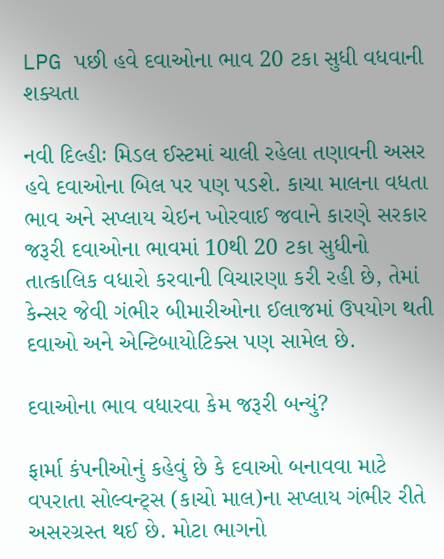LPG પછી હવે દવાઓના ભાવ 20 ટકા સુધી વધવાની શક્યતા

નવી દિલ્હીઃ મિડલ ઈસ્ટમાં ચાલી રહેલા તણાવની અસર હવે દવાઓના બિલ પર પણ પડશે. કાચા માલના વધતા ભાવ અને સપ્લાય ચેઇન ખોરવાઈ જવાને કારણે સરકાર જરૂરી દવાઓના ભાવમાં 10થી 20 ટકા સુધીનો તાત્કાલિક વધારો કરવાની વિચારણા કરી રહી છે, તેમાં કેન્સર જેવી ગંભીર બીમારીઓના ઈલાજમાં ઉપયોગ થતી દવાઓ અને એન્ટિબાયોટિક્સ પણ સામેલ છે.

દવાઓના ભાવ વધારવા કેમ જરૂરી બન્યું?

ફાર્મા કંપનીઓનું કહેવું છે કે દવાઓ બનાવવા માટે વપરાતા સોલ્વન્ટ્સ (કાચો માલ)ના સપ્લાય ગંભીર રીતે અસરગ્રસ્ત થઈ છે. મોટા ભાગનો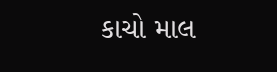કાચો માલ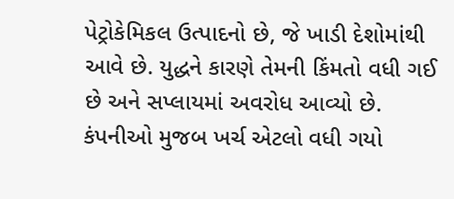પેટ્રોકેમિકલ ઉત્પાદનો છે, જે ખાડી દેશોમાંથી આવે છે. યુદ્ધને કારણે તેમની કિંમતો વધી ગઈ છે અને સપ્લાયમાં અવરોધ આવ્યો છે. કંપનીઓ મુજબ ખર્ચ એટલો વધી ગયો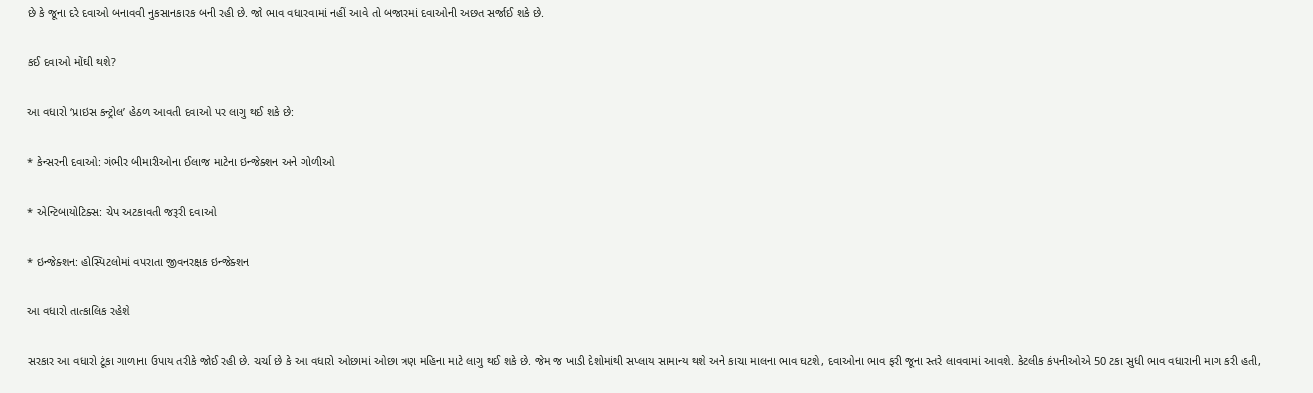છે કે જૂના દરે દવાઓ બનાવવી નુકસાનકારક બની રહી છે. જો ભાવ વધારવામાં નહીં આવે તો બજારમાં દવાઓની અછત સર્જાઈ શકે છે.

કઈ દવાઓ મોંઘી થશે?

આ વધારો ‘પ્રાઇસ કન્ટ્રોલ’ હેઠળ આવતી દવાઓ પર લાગુ થઈ શકે છે:

* કેન્સરની દવાઓ: ગંભીર બીમારીઓના ઈલાજ માટેના ઇન્જેક્શન અને ગોળીઓ

* એન્ટિબાયોટિક્સ: ચેપ અટકાવતી જરૂરી દવાઓ

* ઇન્જેક્શન: હોસ્પિટલોમાં વપરાતા જીવનરક્ષક ઇન્જેક્શન

આ વધારો તાત્કાલિક રહેશે

સરકાર આ વધારો ટૂંકા ગાળાના ઉપાય તરીકે જોઈ રહી છે. ચર્ચા છે કે આ વધારો ઓછામાં ઓછા ત્રણ મહિના માટે લાગુ થઈ શકે છે. જેમ જ ખાડી દેશોમાંથી સપ્લાય સામાન્ય થશે અને કાચા માલના ભાવ ઘટશે, દવાઓના ભાવ ફરી જૂના સ્તરે લાવવામાં આવશે. કેટલીક કંપનીઓએ 50 ટકા સુધી ભાવ વધારાની માગ કરી હતી,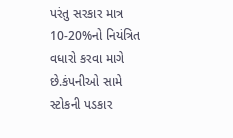પરંતુ સરકાર માત્ર 10-20%નો નિયંત્રિત વધારો કરવા માગે છે.કંપનીઓ સામે સ્ટોકની પડકાર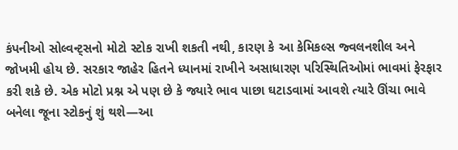કંપનીઓ સોલ્વન્ટ્સનો મોટો સ્ટોક રાખી શકતી નથી, કારણ કે આ કેમિકલ્સ જ્વલનશીલ અને જોખમી હોય છે. સરકાર જાહેર હિતને ધ્યાનમાં રાખીને અસાધારણ પરિસ્થિતિઓમાં ભાવમાં ફેરફાર કરી શકે છે. એક મોટો પ્રશ્ન એ પણ છે કે જ્યારે ભાવ પાછા ઘટાડવામાં આવશે ત્યારે ઊંચા ભાવે બનેલા જૂના સ્ટોકનું શું થશે—આ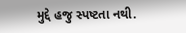મુદ્દે હજુ સ્પષ્ટતા નથી.